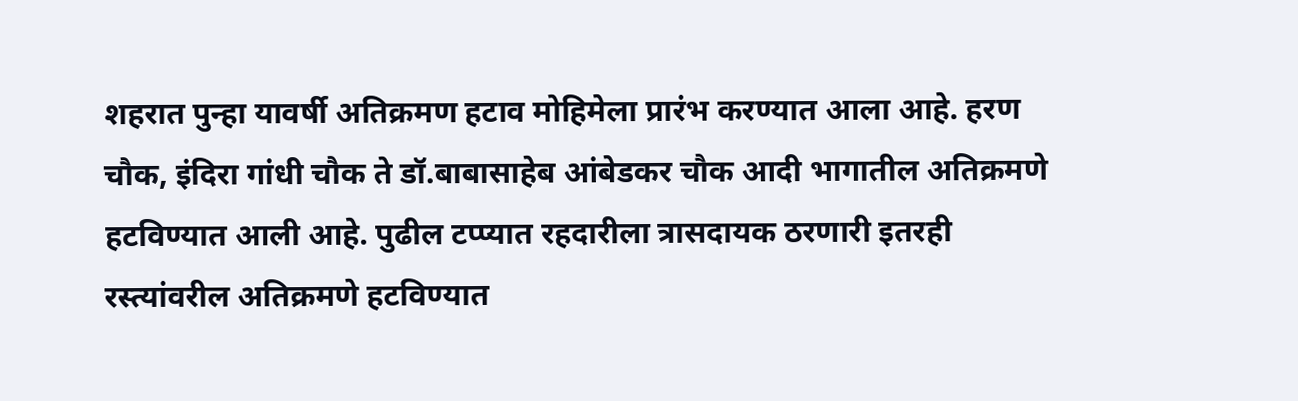शहरात पुन्हा यावर्षी अतिक्रमण हटाव मोहिमेला प्रारंभ करण्यात आला आहे. हरण चौक, इंदिरा गांधी चौक ते डॉ.बाबासाहेब आंबेडकर चौक आदी भागातील अतिक्रमणे हटविण्यात आली आहे. पुढील टप्प्यात रहदारीला त्रासदायक ठरणारी इतरही रस्त्यांवरील अतिक्रमणे हटविण्यात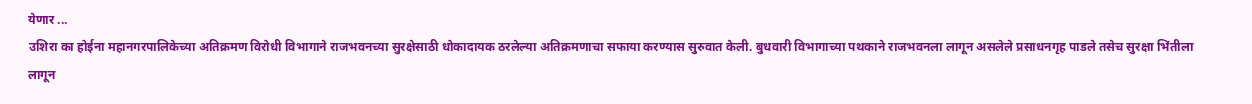येणार ...
उशिरा का होईना महानगरपालिकेच्या अतिक्रमण विरोधी विभागाने राजभवनच्या सुरक्षेसाठी धोकादायक ठरलेल्या अतिक्रमणाचा सफाया करण्यास सुरुवात केली. बुधवारी विभागाच्या पथकाने राजभवनला लागून असलेले प्रसाधनगृह पाडले तसेच सुरक्षा भिंतीला लागून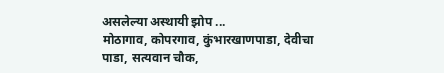असलेल्या अस्थायी झोप ...
मोठागाव, कोपरगाव, कुंभारखाणपाडा, देवीचा पाडा, सत्यवान चौक,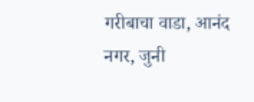गरीबाचा वाडा, आनंद नगर, जुनी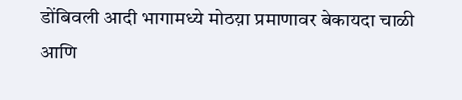डोंबिवली आदी भागामध्ये मोठय़ा प्रमाणावर बेकायदा चाळी आणि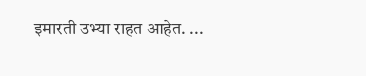इमारती उभ्या राहत आहेत. ...